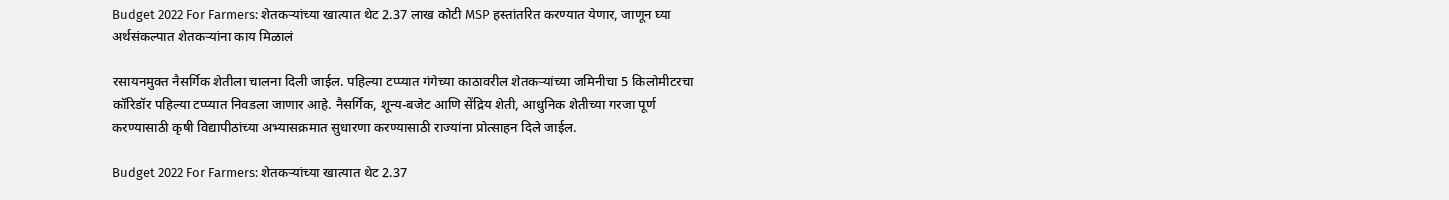Budget 2022 For Farmers: शेतकऱ्यांच्या खात्यात थेट 2.37 लाख कोटी MSP हस्तांतरित करण्यात येणार, जाणून घ्या अर्थसंकल्पात शेतकऱ्यांना काय मिळालं

रसायनमुक्त नैसर्गिक शेतीला चालना दिली जाईल. पहिल्या टप्प्यात गंगेच्या काठावरील शेतकऱ्यांच्या जमिनीचा 5 किलोमीटरचा कॉरिडॉर पहिल्या टप्प्यात निवडला जाणार आहे. नैसर्गिक, शून्य-बजेट आणि सेंद्रिय शेती, आधुनिक शेतीच्या गरजा पूर्ण करण्यासाठी कृषी विद्यापीठांच्या अभ्यासक्रमात सुधारणा करण्यासाठी राज्यांना प्रोत्साहन दिले जाईल.

Budget 2022 For Farmers: शेतकऱ्यांच्या खात्यात थेट 2.37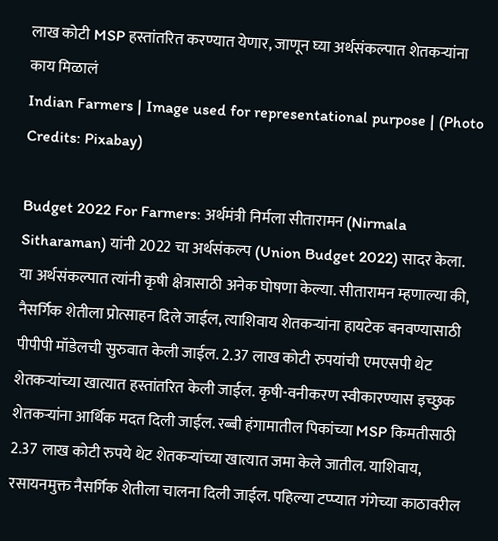लाख कोटी MSP हस्तांतरित करण्यात येणार, जाणून घ्या अर्थसंकल्पात शेतकऱ्यांना काय मिळालं
Indian Farmers | Image used for representational purpose | (Photo Credits: Pixabay)

Budget 2022 For Farmers: अर्थमंत्री निर्मला सीतारामन (Nirmala Sitharaman) यांनी 2022 चा अर्थसंकल्प (Union Budget 2022) सादर केला. या अर्थसंकल्पात त्यांनी कृषी क्षेत्रासाठी अनेक घोषणा केल्या. सीतारामन म्हणाल्या की, नैसर्गिक शेतीला प्रोत्साहन दिले जाईल, त्याशिवाय शेतकऱ्यांना हायटेक बनवण्यासाठी पीपीपी मॉडेलची सुरुवात केली जाईल. 2.37 लाख कोटी रुपयांची एमएसपी थेट शेतकऱ्यांच्या खात्यात हस्तांतरित केली जाईल. कृषी-वनीकरण स्वीकारण्यास इच्छुक शेतकऱ्यांना आर्थिक मदत दिली जाईल. रब्बी हंगामातील पिकांच्या MSP किमतीसाठी 2.37 लाख कोटी रुपये थेट शेतकऱ्यांच्या खात्यात जमा केले जातील. याशिवाय, रसायनमुक्त नैसर्गिक शेतीला चालना दिली जाईल. पहिल्या टप्प्यात गंगेच्या काठावरील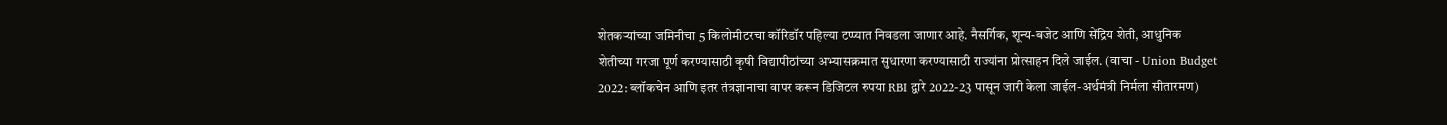शेतकऱ्यांच्या जमिनीचा 5 किलोमीटरचा कॉरिडॉर पहिल्या टप्प्यात निवडला जाणार आहे. नैसर्गिक, शून्य-बजेट आणि सेंद्रिय शेती, आधुनिक शेतीच्या गरजा पूर्ण करण्यासाठी कृषी विद्यापीठांच्या अभ्यासक्रमात सुधारणा करण्यासाठी राज्यांना प्रोत्साहन दिले जाईल. (वाचा - Union Budget 2022: ब्लॉकचेन आणि इतर तंत्रज्ञानाचा वापर करून डिजिटल रुपया RBI द्वारे 2022-23 पासून जारी केला जाईल-अर्थमंत्री निर्मला सीतारमण)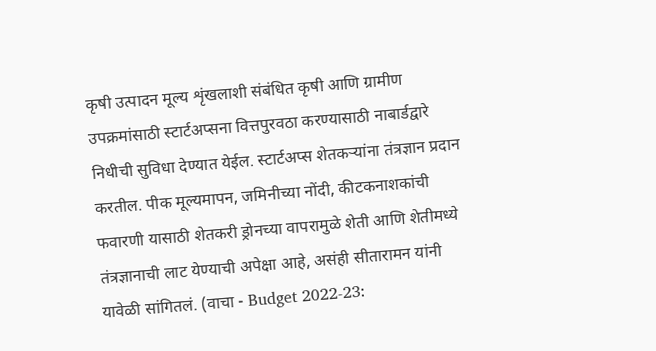कृषी उत्पादन मूल्य शृंखलाशी संबंधित कृषी आणि ग्रामीण उपक्रमांसाठी स्टार्टअप्सना वित्तपुरवठा करण्यासाठी नाबार्डद्वारे निधीची सुविधा देण्यात येईल. स्टार्टअप्स शेतकऱ्यांना तंत्रज्ञान प्रदान करतील. पीक मूल्यमापन, जमिनीच्या नोंदी, कीटकनाशकांची फवारणी यासाठी शेतकरी ड्रोनच्या वापरामुळे शेती आणि शेतीमध्ये तंत्रज्ञानाची लाट येण्याची अपेक्षा आहे, असंही सीतारामन यांनी यावेळी सांगितलं. (वाचा - Budget 2022-23: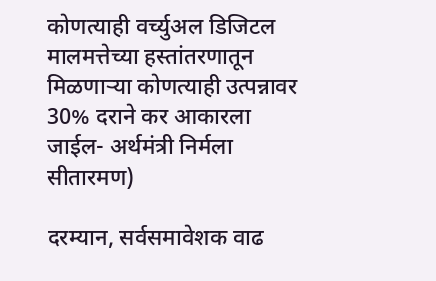कोणत्याही वर्च्युअल डिजिटल मालमत्तेच्या हस्तांतरणातून मिळणार्‍या कोणत्याही उत्पन्नावर 30% दराने कर आकारला जाईल- अर्थमंत्री निर्मला सीतारमण)

दरम्यान, सर्वसमावेशक वाढ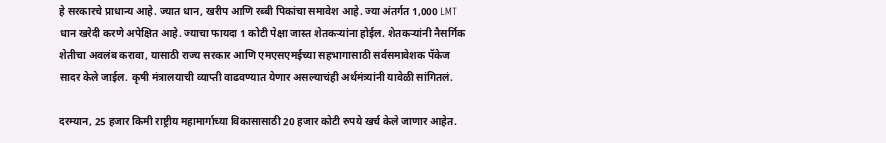हे सरकारचे प्राधान्य आहे. ज्यात धान, खरीप आणि रब्बी पिकांचा समावेश आहे. ज्या अंतर्गत 1,000 LMT धान खरेदी करणे अपेक्षित आहे. ज्याचा फायदा 1 कोटी पेक्षा जास्त शेतकऱ्यांना होईल. शेतकर्‍यांनी नैसर्गिक शेतीचा अवलंब करावा, यासाठी राज्य सरकार आणि एमएसएमईच्या सहभागासाठी सर्वसमावेशक पॅकेज सादर केले जाईल. कृषी मंत्रालयाची व्याप्ती वाढवण्यात येणार असल्याचंही अर्थमंत्र्यांनी यावेळी सांगितलं.

दरम्यान, 25 हजार किमी राष्ट्रीय महामार्गाच्या विकासासाठी 20 हजार कोटी रुपये खर्च केले जाणार आहेत.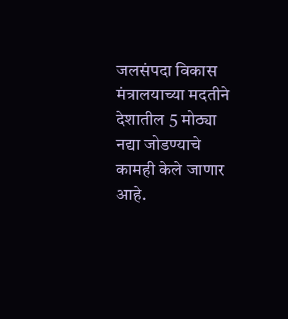जलसंपदा विकास मंत्रालयाच्या मदतीने देशातील 5 मोठ्या नद्या जोडण्याचे कामही केले जाणार आहे.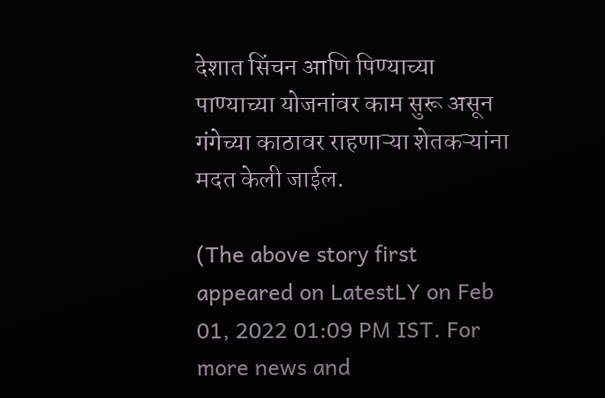देशात सिंचन आणि पिण्याच्या पाण्याच्या योजनांवर काम सुरू असून गंगेच्या काठावर राहणाऱ्या शेतकऱ्यांना मदत केली जाईल.

(The above story first appeared on LatestLY on Feb 01, 2022 01:09 PM IST. For more news and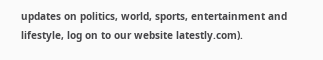updates on politics, world, sports, entertainment and lifestyle, log on to our website latestly.com).